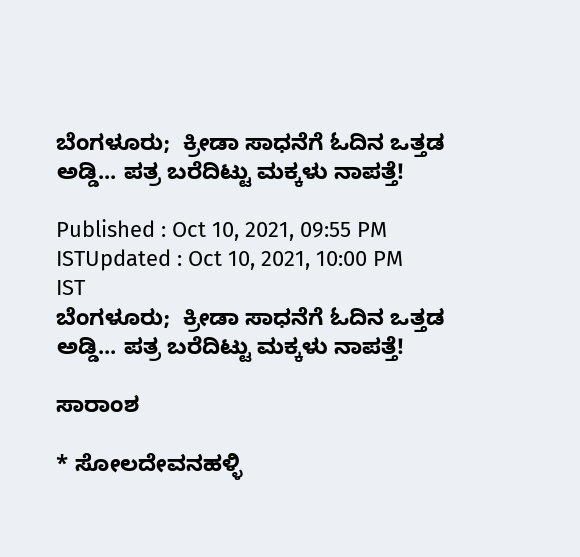ಬೆಂಗಳೂರು;  ಕ್ರೀಡಾ ಸಾಧನೆಗೆ ಓದಿನ ಒತ್ತಡ ಅಡ್ಡಿ... ಪತ್ರ ಬರೆದಿಟ್ಟು ಮಕ್ಕಳು ನಾಪತ್ತೆ!

Published : Oct 10, 2021, 09:55 PM ISTUpdated : Oct 10, 2021, 10:00 PM IST
ಬೆಂಗಳೂರು;  ಕ್ರೀಡಾ ಸಾಧನೆಗೆ ಓದಿನ ಒತ್ತಡ ಅಡ್ಡಿ... ಪತ್ರ ಬರೆದಿಟ್ಟು ಮಕ್ಕಳು ನಾಪತ್ತೆ!

ಸಾರಾಂಶ

* ಸೋಲದೇವನಹಳ್ಳಿ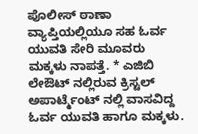ಪೊಲೀಸ್ ಠಾಣಾ ವ್ಯಾಪ್ತಿಯಲ್ಲಿಯೂ ಸಹ ಓರ್ವ ಯುವತಿ ಸೇರಿ ಮೂವರು ಮಕ್ಕಳು ನಾಪತ್ತೆ. * ಎಜಿಬಿ ಲೇಔಟ್ ನಲ್ಲಿರುವ ಕ್ರಿಸ್ಟಲ್ ಅಪಾರ್ಟ್ಮೆಂಟ್ ನಲ್ಲಿ ವಾಸವಿದ್ದ ಓರ್ವ ಯುವತಿ ಹಾಗೂ ಮಕ್ಕಳು.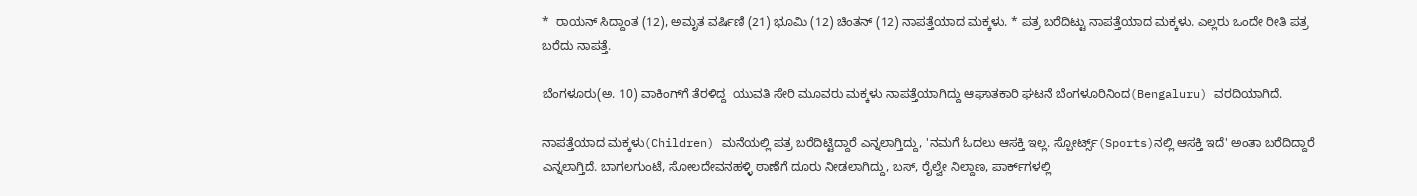*  ರಾಯನ್ ಸಿದ್ದಾಂತ (12), ಅಮೃತ ವರ್ಷಿಣಿ (21) ಭೂಮಿ (12) ಚಿಂತನ್ (12) ನಾಪತ್ತೆಯಾದ ಮಕ್ಕಳು. * ಪತ್ರ ಬರೆದಿಟ್ಟು ನಾಪತ್ತೆಯಾದ ಮಕ್ಕಳು. ಎಲ್ಲರು ಒಂದೇ ರೀತಿ ಪತ್ರ ಬರೆದು ನಾಪತ್ತೆ.

ಬೆಂಗಳೂರು(ಅ. 10) ವಾಕಿಂಗ್‌ಗೆ ತೆರಳಿದ್ದ  ಯುವತಿ ಸೇರಿ ಮೂವರು ಮಕ್ಕಳು ನಾಪತ್ತೆಯಾಗಿದ್ದು ಆಘಾತಕಾರಿ ಘಟನೆ ಬೆಂಗಳೂರಿನಿಂದ(Bengaluru) ವರದಿಯಾಗಿದೆ.

ನಾಪತ್ತೆಯಾದ ಮಕ್ಕಳು(Children) ಮನೆಯಲ್ಲಿ ಪತ್ರ ಬರೆದಿಟ್ಟಿದ್ದಾರೆ ಎನ್ನಲಾಗ್ತಿದ್ದು, 'ನಮಗೆ ಓದಲು ಆಸಕ್ತಿ ಇಲ್ಲ. ಸ್ಪೋರ್ಟ್ಸ್‌(Sports)ನಲ್ಲಿ ಆಸಕ್ತಿ ಇದೆ' ಅಂತಾ ಬರೆದಿದ್ದಾರೆ ಎನ್ನಲಾಗ್ತಿದೆ. ಬಾಗಲಗುಂಟೆ, ಸೋಲದೇವನಹಳ್ಳಿ ಠಾಣೆಗೆ ದೂರು ನೀಡಲಾಗಿದ್ದು, ಬಸ್‌, ರೈಲ್ವೇ ನಿಲ್ದಾಣ, ಪಾರ್ಕ್‌ಗಳಲ್ಲಿ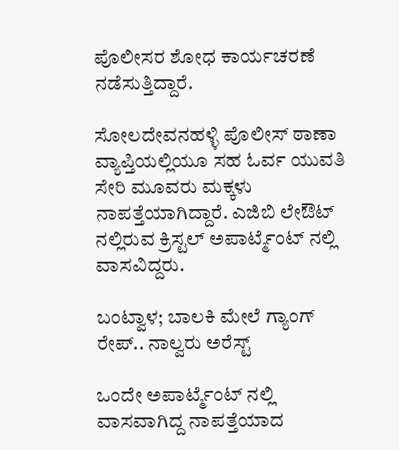ಪೊಲೀಸರ ಶೋಧ ಕಾರ್ಯಚರಣೆ ನಡೆಸುತ್ತಿದ್ದಾರೆ.

ಸೋಲದೇವನಹಳ್ಳಿ ಪೊಲೀಸ್ ಠಾಣಾ ವ್ಯಾಪ್ತಿಯಲ್ಲಿಯೂ ಸಹ ಓರ್ವ ಯುವತಿ ಸೇರಿ ಮೂವರು ಮಕ್ಕಳು ನಾಪತ್ತೆಯಾಗಿದ್ದಾರೆ. ಎಜಿಬಿ ಲೇಔಟ್ ನಲ್ಲಿರುವ ಕ್ರಿಸ್ಟಲ್ ಅಪಾರ್ಟ್ಮೆಂಟ್ ನಲ್ಲಿ ವಾಸವಿದ್ದರು.

ಬಂಟ್ವಾಳ; ಬಾಲಕಿ ಮೇಲೆ ಗ್ಯಾಂಗ್ ರೇಪ್.. ನಾಲ್ವರು ಅರೆಸ್ಟ್

ಒಂದೇ ಅಪಾರ್ಟ್ಮೆಂಟ್ ನಲ್ಲಿ ವಾಸವಾಗಿದ್ದ ನಾಪತ್ತೆಯಾದ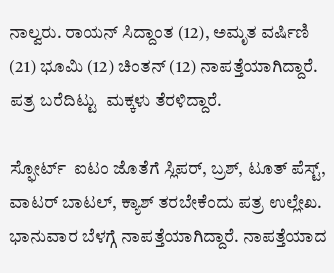ನಾಲ್ವರು. ರಾಯನ್ ಸಿದ್ದಾಂತ (12), ಅಮೃತ ವರ್ಷಿಣಿ (21) ಭೂಮಿ (12) ಚಿಂತನ್ (12) ನಾಪತ್ತೆಯಾಗಿದ್ದಾರೆ. ಪತ್ರ ಬರೆದಿಟ್ಟು  ಮಕ್ಕಳು ತೆರಳಿದ್ದಾರೆ.

ಸ್ಫೋರ್ಟ್  ಐಟಂ ಜೊತೆಗೆ ಸ್ಲಿಪರ್, ಬ್ರಶ್, ಟೂತ್ ಪೆಸ್ಟ್, ವಾಟರ್ ಬಾಟಲ್, ಕ್ಯಾಶ್ ತರಬೇಕೆಂದು ಪತ್ರ ಉಲ್ಲೇಖ. ಭಾನುವಾರ ಬೆಳಗ್ಗೆ ನಾಪತ್ತೆಯಾಗಿದ್ದಾರೆ. ನಾಪತ್ತೆಯಾದ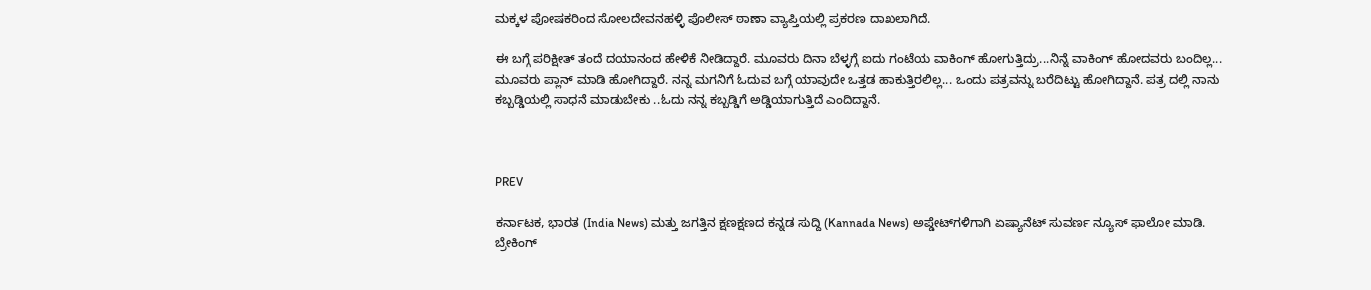ಮಕ್ಕಳ ಪೋಷಕರಿಂದ ಸೋಲದೇವನಹಳ್ಳಿ ಪೊಲೀಸ್ ಠಾಣಾ ವ್ಯಾಪ್ತಿಯಲ್ಲಿ ಪ್ರಕರಣ ದಾಖಲಾಗಿದೆ.

ಈ ಬಗ್ಗೆ ಪರಿಕ್ಷೀತ್ ತಂದೆ ದಯಾನಂದ ಹೇಳಿಕೆ ನೀಡಿದ್ದಾರೆ. ಮೂವರು ದಿನಾ ಬೆಳ್ಳಗ್ಗೆ ಐದು ಗಂಟೆಯ ವಾಕಿಂಗ್ ಹೋಗುತ್ತಿದ್ರು...ನಿನ್ನೆ ವಾಕಿಂಗ್ ಹೋದವರು ಬಂದಿಲ್ಲ... ಮೂವರು ಪ್ಲಾನ್ ಮಾಡಿ ಹೋಗಿದ್ದಾರೆ. ನನ್ನ ಮಗನಿಗೆ ಓದುವ ಬಗ್ಗೆ ಯಾವುದೇ ಒತ್ತಡ ಹಾಕುತ್ತಿರಲಿಲ್ಲ... ಒಂದು ಪತ್ರವನ್ನು ಬರೆದಿಟ್ಟು ಹೋಗಿದ್ದಾನೆ. ಪತ್ರ ದಲ್ಲಿ ನಾನು ಕಬ್ಬಡ್ಡಿಯಲ್ಲಿ ಸಾಧನೆ ಮಾಡುಬೇಕು ..ಓದು ನನ್ನ ಕಬ್ಬಡ್ಡಿಗೆ ಅಡ್ಡಿಯಾಗುತ್ತಿದೆ ಎಂದಿದ್ದಾನೆ.



PREV

ಕರ್ನಾಟಕ, ಭಾರತ (India News) ಮತ್ತು ಜಗತ್ತಿನ ಕ್ಷಣಕ್ಷಣದ ಕನ್ನಡ ಸುದ್ದಿ (Kannada News) ಅಪ್ಡೇಟ್‌ಗಳಿಗಾಗಿ ಏಷ್ಯಾನೆಟ್ ಸುವರ್ಣ ನ್ಯೂಸ್‌ ಫಾಲೋ ಮಾಡಿ. ಬ್ರೇಕಿಂಗ್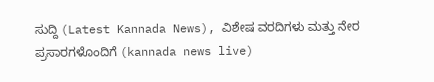ಸುದ್ದಿ (Latest Kannada News), ವಿಶೇಷ ವರದಿಗಳು ಮತ್ತು ನೇರ ಪ್ರಸಾರಗಳೊಂದಿಗೆ (kannada news live)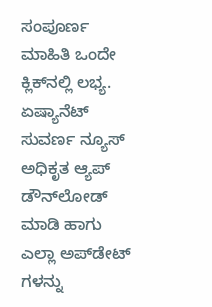ಸಂಪೂರ್ಣ ಮಾಹಿತಿ ಒಂದೇ ಕ್ಲಿಕ್‌ನಲ್ಲಿ ಲಭ್ಯ. ಏಷ್ಯಾನೆಟ್ ಸುವರ್ಣ ನ್ಯೂಸ್ ಅಧಿಕೃತ ಆ್ಯಪ್ ಡೌನ್‌ಲೋಡ್ ಮಾಡಿ ಹಾಗು ಎಲ್ಲಾ ಅಪ್‌ಡೇಟ್ ಗಳನ್ನು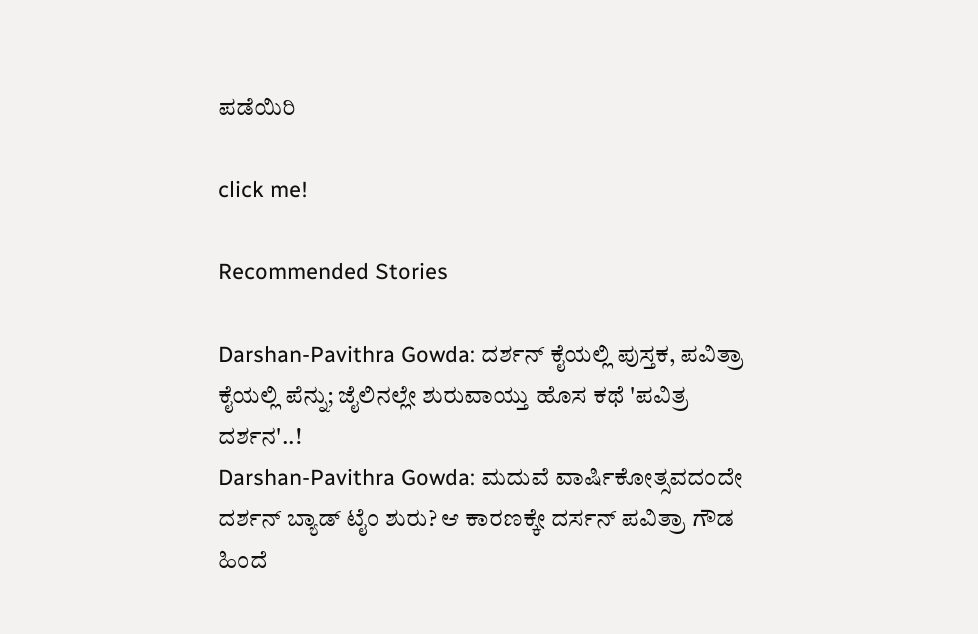ಪಡೆಯಿರಿ

click me!

Recommended Stories

Darshan-Pavithra Gowda: ದರ್ಶನ್ ಕೈಯಲ್ಲಿ ಪುಸ್ತಕ, ಪವಿತ್ರಾ ಕೈಯಲ್ಲಿ ಪೆನ್ನು; ಜೈಲಿನಲ್ಲೇ ಶುರುವಾಯ್ತು ಹೊಸ ಕಥೆ 'ಪವಿತ್ರ ದರ್ಶನ'..!
Darshan-Pavithra Gowda: ಮದುವೆ ವಾರ್ಷಿಕೋತ್ಸವದಂದೇ ದರ್ಶನ್ ಬ್ಯಾಡ್ ಟೈಂ ಶುರು? ಆ ಕಾರಣಕ್ಕೇ ದರ್ಸನ್ ಪವಿತ್ರಾ ಗೌಡ ಹಿಂದೆ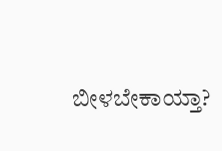ಬೀಳಬೇಕಾಯ್ತಾ?